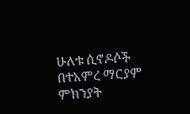ሁለቱ ሲኖዶሶች በተአምረ ማርያም ምክንያት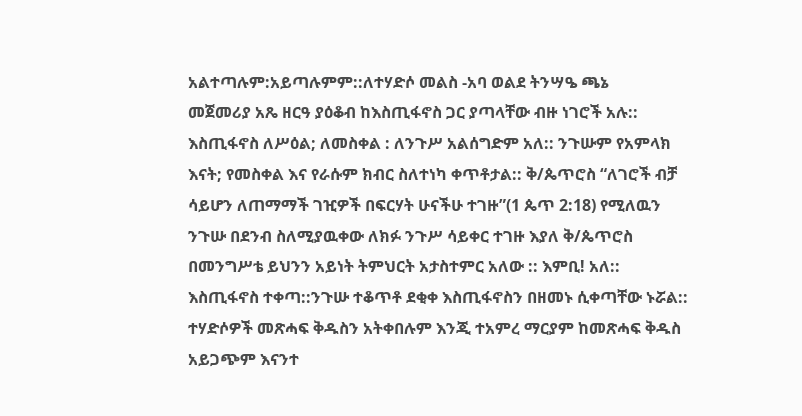አልተጣሉም:አይጣሉምም::ለተሃድሶ መልስ -አባ ወልደ ትንሣዔ ጫኔ
መጀመሪያ አጼ ዘርዓ ያዕቆብ ከእስጢፋኖስ ጋር ያጣላቸው ብዙ ነገሮች አሉ:: እስጢፋኖስ ለሥዕል; ለመስቀል : ለንጉሥ አልሰግድም አለ:: ንጉሡም የአምላክ እናት; የመስቀል እና የራሱም ክብር ስለተነካ ቀጥቶታል:: ቅ/ጴጥሮስ “ለገሮች ብቻ ሳይሆን ለጠማማች ገዢዎች በፍርሃት ሁናችሁ ተገዙ”(1 ጴጥ 2:18) የሚለዉን ንጉሡ በደንብ ስለሚያዉቀው ለክፉ ንጉሥ ሳይቀር ተገዙ እያለ ቅ/ጴጥሮስ በመንግሥቴ ይህንን አይነት ትምህርት አታስተምር አለው :: እምቢ! አለ:: እስጢፋኖስ ተቀጣ::ንጉሡ ተቆጥቶ ደቂቀ እስጢፋኖስን በዘመኑ ሲቀጣቸው ኑሯል::
ተሃድሶዎች መጽሓፍ ቅዱስን አትቀበሉም እንጂ ተአምረ ማርያም ከመጽሓፍ ቅዱስ አይጋጭም እናንተ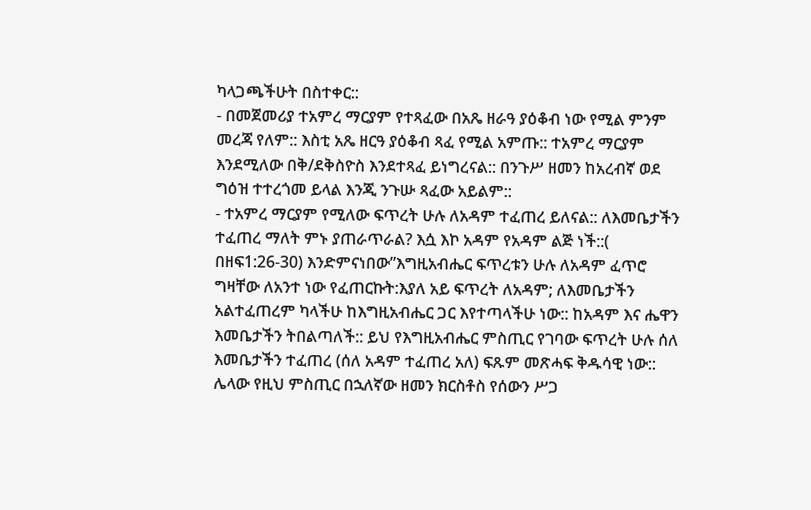ካላጋጫችሁት በስተቀር::
- በመጀመሪያ ተአምረ ማርያም የተጻፈው በአጼ ዘራዓ ያዕቆብ ነው የሚል ምንም መረጃ የለም:: እስቲ አጼ ዘርዓ ያዕቆብ ጻፈ የሚል አምጡ:: ተአምረ ማርያም እንደሚለው በቅ/ደቅስዮስ እንደተጻፈ ይነግረናል:: በንጉሥ ዘመን ከአረብኛ ወደ ግዕዝ ተተረጎመ ይላል እንጂ ንጉሡ ጻፈው አይልም::
- ተአምረ ማርያም የሚለው ፍጥረት ሁሉ ለአዳም ተፈጠረ ይለናል:: ለእመቤታችን ተፈጠረ ማለት ምኑ ያጠራጥራል? እሷ እኮ አዳም የአዳም ልጅ ነች::( በዘፍ1:26-30) እንድምናነበው”እግዚአብሔር ፍጥረቱን ሁሉ ለአዳም ፈጥሮ ግዛቸው ለአንተ ነው የፈጠርኩት:እያለ አይ ፍጥረት ለአዳም; ለእመቤታችን አልተፈጠረም ካላችሁ ከእግዚአብሔር ጋር እየተጣላችሁ ነው:: ከአዳም እና ሔዋን እመቤታችን ትበልጣለች:: ይህ የእግዚአብሔር ምስጢር የገባው ፍጥረት ሁሉ ሰለ እመቤታችን ተፈጠረ (ሰለ አዳም ተፈጠረ አለ) ፍጹም መጽሓፍ ቅዱሳዊ ነው:: ሌላው የዚህ ምስጢር በኋለኛው ዘመን ክርስቶስ የሰውን ሥጋ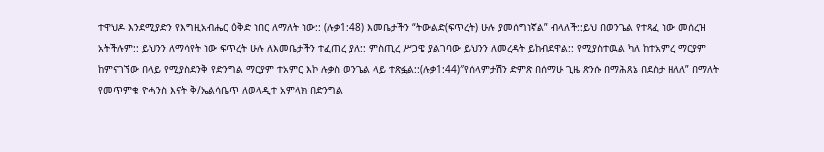ተዋህዶ እንደሚያድን የእግዚአብሔር ዕቅድ ነበር ለማለት ነው:: (ሉቃ1:48) እመቤታችን “ትውልድ(ፍጥረት) ሁሉ ያመሰግነኛል” ብላለች::ይህ በወንጌል የተጻፈ ነው መሰረዝ አትችሉም:: ይህንን ለማሳየት ነው ፍጥረት ሁሉ ለእመቤታችን ተፈጠረ ያለ:: ምስጢረ ሥጋዌ ያልገባው ይህንን ለመረዳት ይከብደዋል:: የሚያስተዉል ካለ ከተአምረ ማርያም ከምናገኘው በላይ የሚያስደንቅ የድንግል ማርያም ተአምር እኮ ሉቃስ ወንጌል ላይ ተጽፏል::(ሉቃ1:44)″የሰላምታሽን ድምጽ በሰማሁ ጊዜ ጽንሱ በማሕጸኔ በደስታ ዘለለ” በማለት የመጥምቁ ዮሓንስ እናት ቅ/ኤልሳቤጥ ለወላዲተ አምላክ በድንግል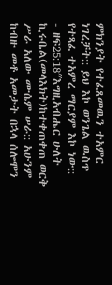ምክንያት የተፈጸመዉን ተአምር ነገረቻት:: ይህ እኮ ወንጌል ዉስጥ የተጻፈ ተአምረ ማርያም እኮ ነው::
- ዘፍ25:18″እግዚአብሔር ሁለት ኪሩቤል(መላእክት)ከተቀጠቀጠ ወርቅ ሥራ አለው ሙሴም ሠራ:: አሁንም ከብዙ መቶ አመታት በኋላ ሰሎሞን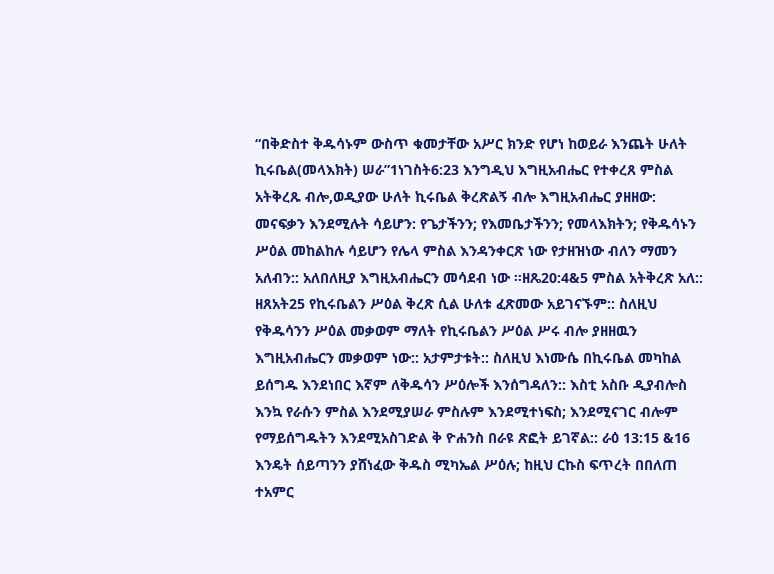“በቅድስተ ቅዱሳኑም ውስጥ ቁመታቸው አሥር ክንድ የሆነ ከወይራ እንጨት ሁለት ኪሩቤል(መላእክት) ሠራ”1ነገስት6:23 እንግዲህ እግዚአብሔር የተቀረጸ ምስል አትቅረጹ ብሎ,ወዲያው ሁለት ኪሩቤል ቅረጽልኝ ብሎ እግዚአብሔር ያዘዘው: መናፍቃን እንደሚሉት ሳይሆን: የጌታችንን; የእመቤታችንን; የመላእክትን; የቅዱሳኑን ሥዕል መከልከሉ ሳይሆን የሌላ ምስል እንዳንቀርጽ ነው የታዘዝነው ብለን ማመን አለብን:: አለበለዚያ እግዚአብሔርን መሳደብ ነው ።ዘጼ20:4&5 ምስል አትቅረጽ አለ:: ዘጸአት25 የኪሩቤልን ሥዕል ቅረጽ ሲል ሁለቱ ፈጽመው አይገናኙም:: ስለዚህ የቅዱሳንን ሥዕል መቃወም ማለት የኪሩቤልን ሥዕል ሥሩ ብሎ ያዘዘዉን እግዚአብሔርን መቃወም ነው:: አታምታቱት:: ስለዚህ እነሙሴ በኪሩቤል መካከል ይሰግዱ እንደነበር እኛም ለቅዱሳን ሥዕሎች እንሰግዳለን:: እስቲ አስቡ ዲያብሎስ እንኳ የራሱን ምስል እንደሚያሠራ ምስሉም እንደሚተነፍስ; እንደሚናገር ብሎም የማይሰግዱትን እንደሚአስገድል ቅ ዮሐንስ በራዩ ጽፎት ይገኛል:: ራዕ 13:15 &16 እንዴት ሰይጣንን ያሸነፈው ቅዱስ ሚካኤል ሥዕሉ; ከዚህ ርኩስ ፍጥረት በበለጠ ተአምር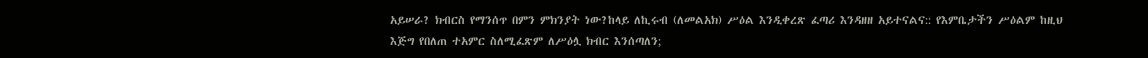አይሠራ? ክብርስ የማንሰጥ በምን ምክንያት ነው?ከላይ ለኪሩብ (ለመልአክ) ሥዕል እንዲቀረጽ ፈጣሪ እንዳዘዘ አይተናልና:: የእምቤታችን ሥዕልም ከዚህ እጅግ የበለጠ ተአምር ስለሚፈጽም ለሥዕሏ ክብር እንሰጣለን;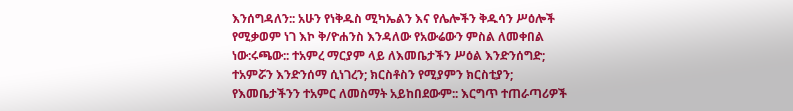እንሰግዳለን:: አሁን የነቅዱስ ሚካኤልን እና የሌሎችን ቅዱሳን ሥዕሎች የሚቃወም ነገ እኮ ቅ/ዮሐንስ እንዳለው የአውሬውን ምስል ለመቀበል ነው:ሩጫው:: ተአምረ ማርያም ላይ ለእመቤታችን ሥዕል እንድንሰግድ; ተአምሯን እንድንሰማ ሲነገረን; ክርስቶስን የሚያምን ክርስቲያን; የእመቤታችንን ተአምር ለመስማት አይከበደውም:: እርግጥ ተጠራጣሪዎች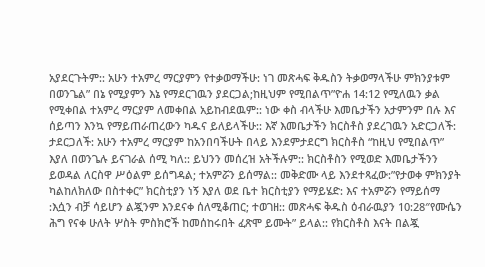አያደርጉትም:: አሁን ተአምረ ማርያምን የተቃወማችሁ: ነገ መጽሓፍ ቅዱስን ትቃወማላችሁ ምክንያቱም በወንጌል” በኔ የሚያምን እኔ የማደርገዉን ያደርጋል;ከዚህም የሚበልጥ”ዮሐ 14:12 የሚለዉን ቃል የሚቀበል ተአምረ ማርያም ለመቀበል አይከብደዉም:: ነው ቀስ ብላችሁ እመቤታችን አታምንም በሉ እና ሰይጣን እንኳ የማይጠራጠረውን ካዱና ይለይላችሁ:: እኛ እመቤታችን ክርስቶስ ያደረገዉን አድርጋለች: ታደርጋለች: አሁን ተአምረ ማርያም ከአንበባችሁት በላይ እንደምታደርግ ክርስቶስ “ከዚህ የሚበልጥ” እያለ በወንጌሉ ይናገራል ሰሚ ካለ:: ይህንን መሰረዝ አትችሉም:: ክርስቶስን የሚወድ እመቤታችንን ይወዳል ለርስዋ ሥዕልም ይሰግዳል; ተአምሯን ይሰማል:: መቅድሙ ላይ እንደተጻፈው:”የታወቀ ምክንያት ካልከለክለው በስተቀር” ክርስቲያን ነኝ እያለ ወደ ቤተ ክርስቲያን የማይሄድ: እና ተአምሯን የማይሰማ :እሷን ብቻ ሳይሆን ልጇንም እንደናቀ ሰለሚቆጠር; ተወገዘ:: መጽሓፍ ቅዱስ ዕብራዉያን 10:28″የሙሴን ሕግ የናቀ ሁለት ሦስት ምስክሮች ከመሰከሩበት ፈጽሞ ይሙት” ይላል:: የክርስቶስ እናት በልጇ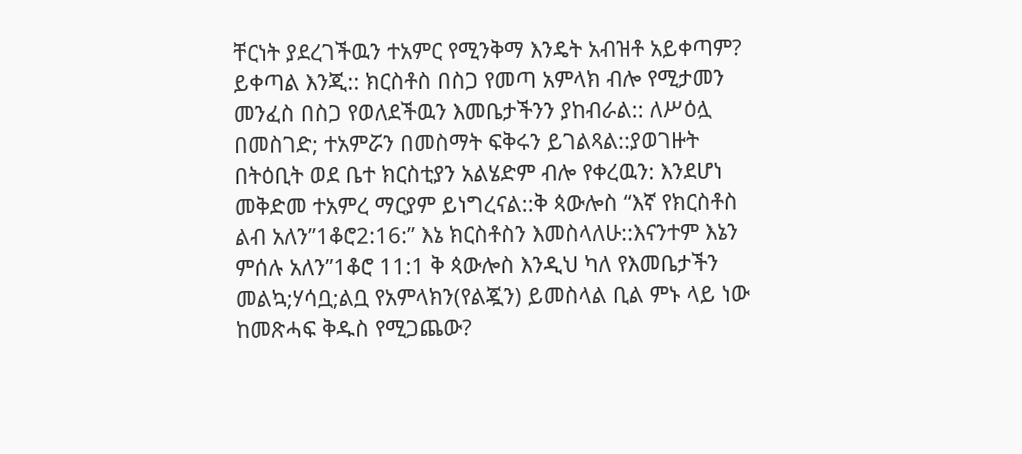ቸርነት ያደረገችዉን ተአምር የሚንቅማ እንዴት አብዝቶ አይቀጣም? ይቀጣል እንጂ:: ክርስቶስ በስጋ የመጣ አምላክ ብሎ የሚታመን መንፈስ በስጋ የወለደችዉን እመቤታችንን ያከብራል:: ለሥዕሏ በመስገድ; ተአምሯን በመስማት ፍቅሩን ይገልጻል::ያወገዙት በትዕቢት ወደ ቤተ ክርስቲያን አልሄድም ብሎ የቀረዉን: እንደሆነ መቅድመ ተአምረ ማርያም ይነግረናል::ቅ ጳውሎስ “እኛ የክርስቶስ ልብ አለን”1ቆሮ2:16:” እኔ ክርስቶስን እመስላለሁ::እናንተም እኔን ምሰሉ አለን”1ቆሮ 11:1 ቅ ጳውሎስ እንዲህ ካለ የእመቤታችን መልኳ;ሃሳቧ;ልቧ የአምላክን(የልጇን) ይመስላል ቢል ምኑ ላይ ነው ከመጽሓፍ ቅዱስ የሚጋጨው?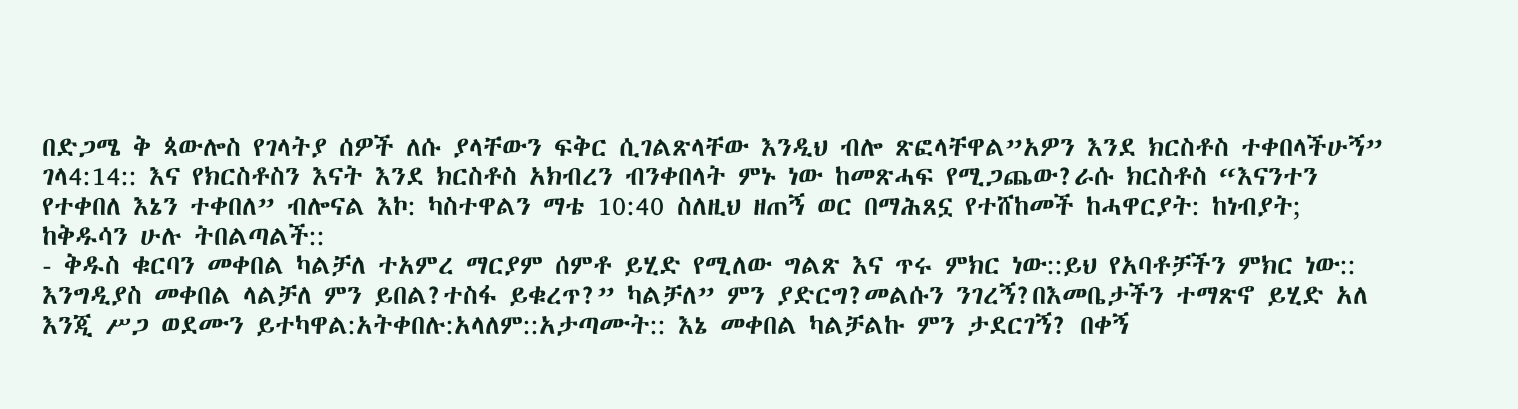በድጋሜ ቅ ጳውሎስ የገላትያ ሰዎች ለሱ ያላቸውን ፍቅር ሲገልጽላቸው እንዲህ ብሎ ጽፎላቸዋል”አዎን እንደ ክርስቶስ ተቀበላችሁኝ” ገላ4:14:: እና የክርስቶስን እናት እንደ ክርስቶስ አክብረን ብንቀበላት ምኑ ነው ከመጽሓፍ የሚጋጨው?ራሱ ክርስቶስ “እናንተን የተቀበለ እኔን ተቀበለ” ብሎናል እኮ: ካስተዋልን ማቴ 10:40 ስለዚህ ዘጠኝ ወር በማሕጸኗ የተሸከመች ከሓዋርያት: ከነብያት; ከቅዱሳን ሁሉ ትበልጣልች::
- ቅዱስ ቁርባን መቀበል ካልቻለ ተአምረ ማርያም ሰምቶ ይሂድ የሚለው ግልጽ እና ጥሩ ምክር ነው::ይህ የአባቶቻችን ምክር ነው:: እንግዲያስ መቀበል ላልቻለ ምን ይበል?ተስፋ ይቁረጥ?” ካልቻለ” ምን ያድርግ?መልሱን ንገረኝ?በእመቤታችን ተማጽኖ ይሂድ አለ እንጂ ሥጋ ወደሙን ይተካዋል:አትቀበሉ:አላለም::አታጣሙት:: እኔ መቀበል ካልቻልኩ ምን ታደርገኝ? በቀኝ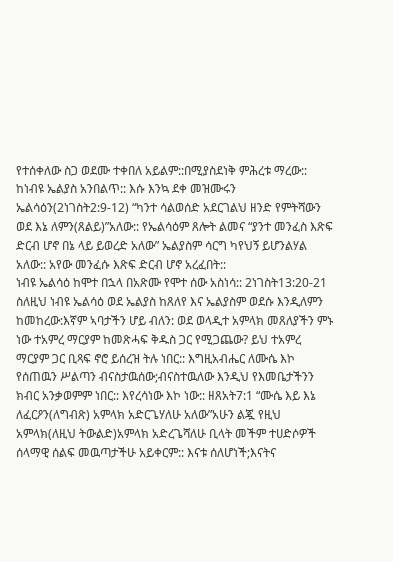የተሰቀለው ስጋ ወደሙ ተቀበለ አይልም::በሚያስደነቅ ምሕረቱ ማረው:: ከነብዩ ኤልያስ አንበልጥ:: እሱ እንኳ ደቀ መዝሙሩን ኤልሳዕን(2ነገስት2:9-12) “ካንተ ሳልወሰድ አደርገልህ ዘንድ የምትሻውን ወደ እኔ ለምን(ጸልይ)”አለው:: የኤልሳዕም ጸሎት ልመና “ያንተ መንፈስ እጽፍ ድርብ ሆኖ በኔ ላይ ይወረድ አለው” ኤልያስም ሳርግ ካየህኝ ይሆንልሃል አለው:: አየው መንፈሱ እጽፍ ድርብ ሆኖ አረፈበት::
ነብዩ ኤልሳዕ ከሞተ በኋላ በአጽሙ የሞተ ሰው አስነሳ:: 2ነገስት13:20-21 ስለዚህ ነብዩ ኤልሳዕ ወደ ኤልያስ ከጸለየ እና ኤልያስም ወደሱ እንዲለምን ከመከረው:እኛም ኣባታችን ሆይ ብለን: ወደ ወላዲተ አምላክ መጸለያችን ምኑ ነው ተአምረ ማርያም ከመጽሓፍ ቅዱስ ጋር የሚጋጨው? ይህ ተአምረ ማርያም ጋር ቢጻፍ ኖሮ ይሰረዝ ትሉ ነበር:: እግዚአብሔር ለሙሴ እኮ የሰጠዉን ሥልጣን ብናስታዉሰው;ብናስተዉለው እንዲህ የእመቤታችንን ክብር አንቃወምም ነበር:: እየረሳነው እኮ ነው:: ዘጸአት7:1 “ሙሴ እይ እኔ ለፈርዖን(ለግብጽ) አምላክ አድርጌሃለሁ አለው”አሁን ልጇ የዚህ አምላክ(ለዚህ ትውልድ)አምላክ አድረጌሻለሁ ቢላት መችም ተሀድሶዎች ሰላማዊ ሰልፍ መዉጣታችሁ አይቀርም:: እናቱ ሰለሆነች;እናትና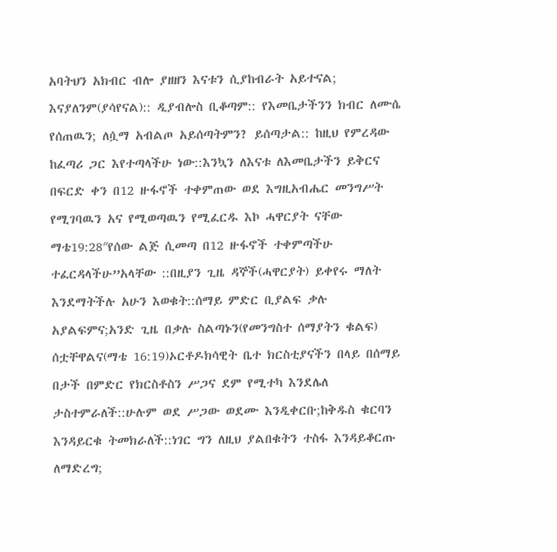አባትህን አክብር ብሎ ያዘዘን እናቱን ሲያከብራት አይተናል; እናያለንም(ያሳየናል):: ዲያብሎስ ቢቆጣም:: የእመቤታችንን ክብር ለሙሴ የሰጠዉን; ለሷማ አብልጦ አይሰጣትምን? ይሰጣታል:: ከዚህ የምረዳው ከፈጣሪ ጋር እየተጣላችሁ ነው::እንኳን ለእናቱ ለእመቤታችን ይቅርና በፍርድ ቀን በ12 ዙፋኖች ተቀምጠው ወደ እግዚአብሔር መንግሥት የሚገባዉን አና የሚወጣዉን የሚፈርዱ እኮ ሓዋርያት ናቸው ማቴ19:28″የሰው ልጅ ሲመጣ በ12 ዙፋኖች ተቀምጣችሁ ተፈርዳላችሁ”አላቸው ::በዚያን ጊዜ ዳኞች(ሓዋርያት) ይቀየሩ ማለት እንደማትችሉ አሁን እወቁት::ሰማይ ምድር ቢያልፍ ቃሉ አያልፍምና;አንድ ጊዜ በቃሉ ስልጣኑን(የመንግስተ ሰማያትን ቁልፍ) ሰቷቸዋልና(ማቴ 16:19)ኦርቶዶክሳዊት ቤተ ክርስቲያናችን በላይ በሰማይ በታች በምድር የክርስቶስን ሥጋና ደም የሚተካ እንደሌለ ታስተምራለች::ሁሉም ወደ ሥጋው ወደሙ እንዲቀርቡ;ከቅዱስ ቁርባን እንዳይርቁ ትመክራለች::ነገር ግን ለዚህ ያልበቁትን ተስፋ እንዳይቆርጡ ለማድረግ;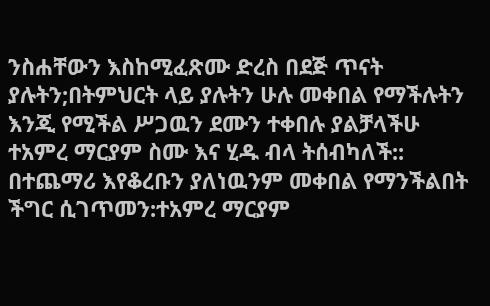ንስሐቸውን እስከሚፈጽሙ ድረስ በደጅ ጥናት ያሉትን;በትምህርት ላይ ያሉትን ሁሉ መቀበል የማችሉትን እንጂ የሚችል ሥጋዉን ደሙን ተቀበሉ ያልቻላችሁ ተአምረ ማርያም ስሙ እና ሂዱ ብላ ትሰብካለች:: በተጨማሪ እየቆረቡን ያለነዉንም መቀበል የማንችልበት ችግር ሲገጥመን:ተአምረ ማርያም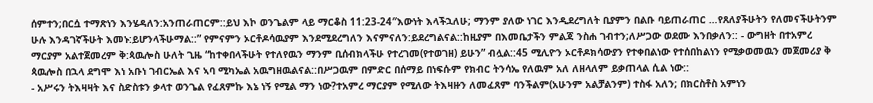ሰምተን;በርሷ ተማጽነን እንሄዳለን:አንጠራጠርም::ይህ እኮ ወንጌልም ላይ ማርቆስ 11:23-24″እውነት እላችኋለሁ; ማንም ያለው ነገር እንዲደረግለት ቢያምን በልቡ ባይጠራጠር …የጸለያችሁትን የለመናችሁትንም ሁሉ እንዳገኛችሁት እመኑ:ይሆንላችሁማል::” የምናምን ኦርቶዶሳዉያም እንደሚደረግለን እናምናለን:ይደረግልናል::ከዚያም በእመቤታችን ምልጃ ንስሐ ገብተን;ለሥጋው ወደሙ እንበቃለን:: - ውግዘት በተአምረ ማርያም አልተጀመረም ቅ:ጳዉሎስ ሁለት ጊዜ “ከተቀበላችሁት የተለየዉን ማንም ቢሰብክላችሁ የተረገመ(የተወገዘ) ይሁን” ብሏል::45 ሚሊዮን ኦርቶዶክሳውያን የተቀበልነው የተሰበከልነን የሚቃወመዉን መጀመሪያ ቅ ጳዉሎስ በኋላ ደግሞ እነ አቡነ ገብርኤል እና ኣባ ሚካኤል አዉግዘዉልናል::በሥጋዉም በምድር በሰማይ በነፍሱም የክብር ትንሳኤ የለዉም አለ ለዘላለም ይቃጠላል ሲል ነው::
- አሥሩን ትእዛዛት እና ስድስቱን ቃላተ ወንጌል የፈጸምኩ እኔ ነኝ የሚል ማን ነው?ተአምረ ማርያም የሚለው ትእዛዙን ለመፈጸም ባንችልም(አሁንም አልቻልንም) ተስፋ አለን; በክርስቶስ አምነን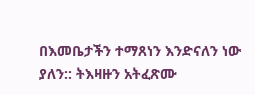በእመቤታችን ተማጸነን እንድናለን ነው ያለን:: ትእዛዙን አትፈጽሙ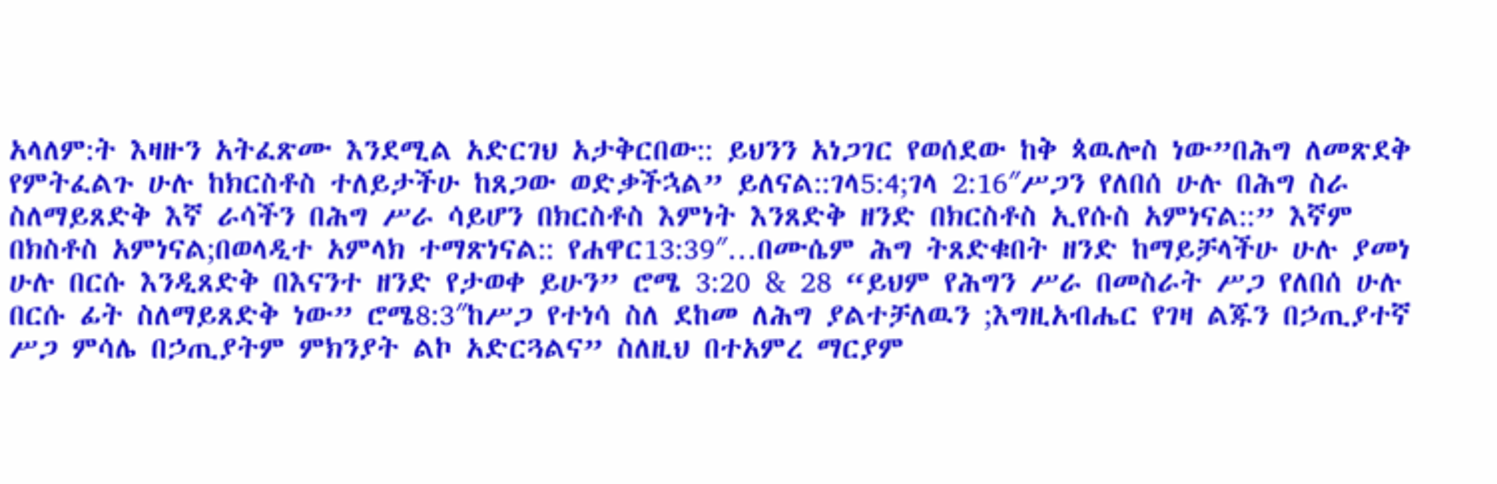አላለም:ት እዛዙን አትፈጽሙ እንደሚል አድርገህ አታቅርበው:: ይህንን አነጋገር የወሰደው ከቅ ጳዉሎስ ነው”በሕግ ለመጽደቅ የምትፈልጉ ሁሉ ከክርስቶስ ተለይታችሁ ከጸጋው ወድቃችኋል” ይለናል::ገላ5:4;ገላ 2:16″ሥጋን የለበሰ ሁሉ በሕግ ስራ ስለማይጸድቅ እኛ ራሳችን በሕግ ሥራ ሳይሆን በክርስቶስ እምነት እንጸድቅ ዘንድ በክርስቶስ ኢየሱስ አምነናል::” እኛም በክስቶስ አምነናል;በወላዲተ አምላክ ተማጽነናል:: የሐዋር13:39″…በሙሴም ሕግ ትጸድቁበት ዘንድ ከማይቻላችሁ ሁሉ ያመነ ሁሉ በርሱ እንዲጸድቅ በእናንተ ዘንድ የታወቀ ይሁን” ሮሜ 3:20 & 28 “ይህም የሕግን ሥራ በመስራት ሥጋ የለበሰ ሁሉ በርሱ ፊት ስለማይጸድቅ ነው” ሮሜ8:3″ከሥጋ የተነሳ ስለ ደከመ ለሕግ ያልተቻለዉን ;እግዚአብሔር የገዛ ልጁን በኃጢያተኛ ሥጋ ምሳሌ በኃጢያትም ምክንያት ልኮ አድርጓልና” ስለዚህ በተአምረ ማርያም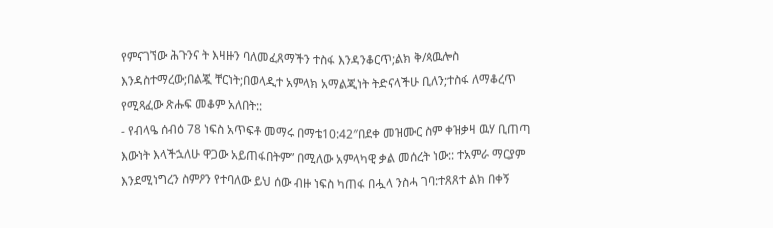የምናገኘው ሕጉንና ት እዛዙን ባለመፈጸማችን ተስፋ እንዳንቆርጥ;ልክ ቅ/ጳዉሎስ እንዳስተማረው;በልጇ ቸርነት;በወላዲተ አምላክ አማልጂነት ትድናላችሁ ቢለን;ተስፋ ለማቆረጥ የሚጻፈው ጽሑፍ መቆም አለበት::
- የብላዔ ሰብዕ 78 ነፍስ አጥፍቶ መማሩ በማቴ10:42″በደቀ መዝሙር ስም ቀዝቃዛ ዉሃ ቢጠጣ እውነት እላችኋለሁ ዋጋው አይጠፋበትም” በሚለው አምላካዊ ቃል መሰረት ነው:: ተአምራ ማርያም እንደሚነግረን ስምዖን የተባለው ይህ ሰው ብዙ ነፍስ ካጠፋ በሗላ ንስሓ ገባ:ተጸጸተ ልክ በቀኝ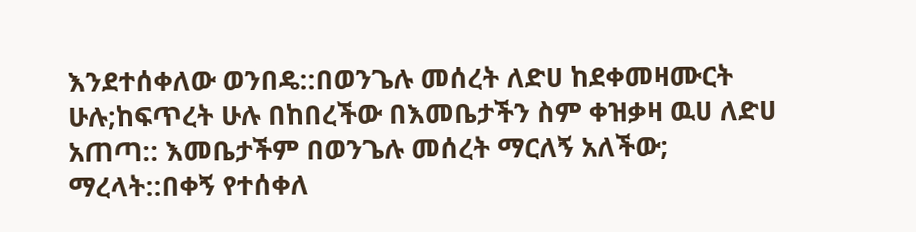እንደተሰቀለው ወንበዴ::በወንጌሉ መሰረት ለድሀ ከደቀመዛሙርት ሁሉ;ከፍጥረት ሁሉ በከበረችው በእመቤታችን ስም ቀዝቃዛ ዉሀ ለድሀ አጠጣ:: እመቤታችም በወንጌሉ መሰረት ማርለኝ አለችው; ማረላት::በቀኝ የተሰቀለ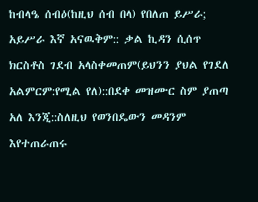ከብላዔ ሰብዕ(ከዚህ ሰብ በላ) የበለጠ ይሥራ; አይሥራ እኛ አናዉቅም:: ቃል ኪዳን ሲሰጥ ክርስቶስ ገደብ አላስቀመጠም(ይህንን ያህል የገደለ አልምርም:የሚል የለ)::በደቀ መዝሙር ስም ያጠጣ አለ እንጂ::ስለዚህ የወንበዴውን መዳንም እየተጠራጠሩ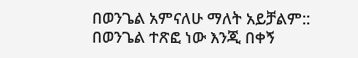በወንጌል አምናለሁ ማለት አይቻልም:: በወንጌል ተጽፎ ነው እንጂ በቀኝ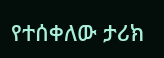የተሰቀለው ታሪክ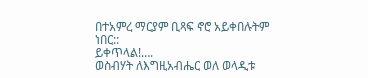በተአምረ ማርያም ቢጻፍ ኖሮ አይቀበሉትም ነበር::
ይቀጥላል!….
ወስብሃት ለእግዚአብሔር ወለ ወላዲቱ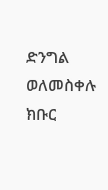ድንግል ወለመስቀሉ ክቡር